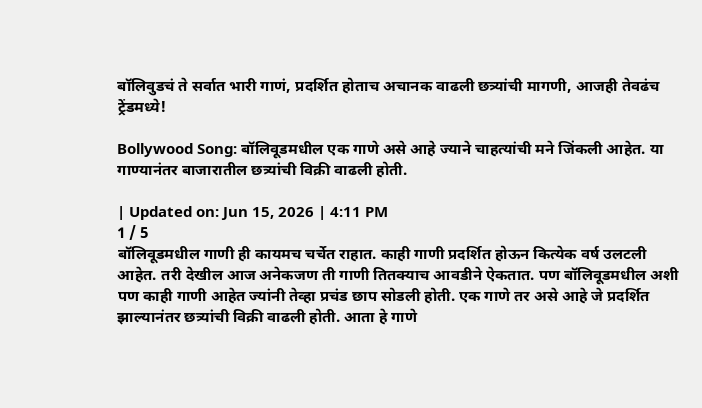बॉलिवुडचं ते सर्वात भारी गाणं, प्रदर्शित होताच अचानक वाढली छत्र्यांची मागणी, आजही तेवढंच ट्रेंडमध्ये!

Bollywood Song: बॉलिवूडमधील एक गाणे असे आहे ज्याने चाहत्यांची मने जिंकली आहेत. या गाण्यानंतर बाजारातील छत्र्यांची विक्री वाढली होती.

| Updated on: Jun 15, 2026 | 4:11 PM
1 / 5
बॉलिवूडमधील गाणी ही कायमच चर्चेत राहात. काही गाणी प्रदर्शित होऊन कित्येक वर्ष उलटली आहेत. तरी देखील आज अनेकजण ती गाणी तितक्याच आवडीने ऐकतात. पण बॉलिवूडमधील अशी पण काही गाणी आहेत ज्यांनी तेव्हा प्रचंड छाप सोडली होती. एक गाणे तर असे आहे जे प्रदर्शित झाल्यानंतर छत्र्यांची विक्री वाढली होती. आता हे गाणे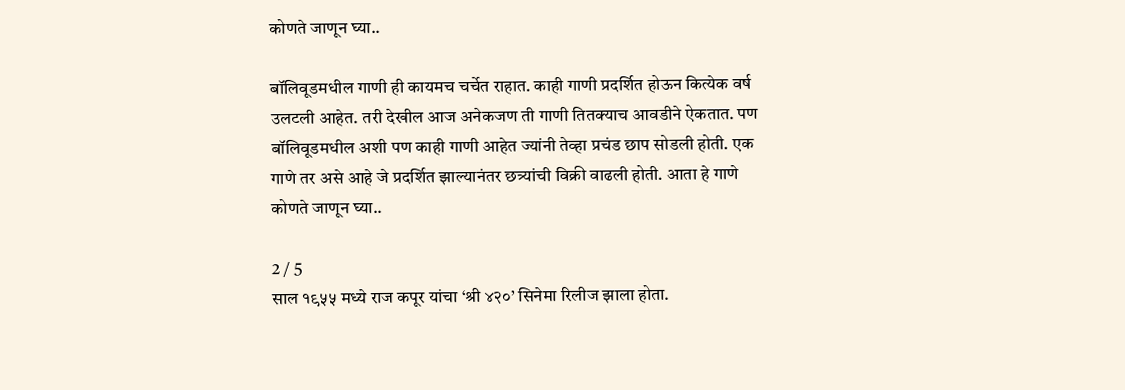कोणते जाणून घ्या..

बॉलिवूडमधील गाणी ही कायमच चर्चेत राहात. काही गाणी प्रदर्शित होऊन कित्येक वर्ष उलटली आहेत. तरी देखील आज अनेकजण ती गाणी तितक्याच आवडीने ऐकतात. पण बॉलिवूडमधील अशी पण काही गाणी आहेत ज्यांनी तेव्हा प्रचंड छाप सोडली होती. एक गाणे तर असे आहे जे प्रदर्शित झाल्यानंतर छत्र्यांची विक्री वाढली होती. आता हे गाणे कोणते जाणून घ्या..

2 / 5
साल १९५५ मध्ये राज कपूर यांचा ‘श्री ४२०’ सिनेमा रिलीज झाला होता.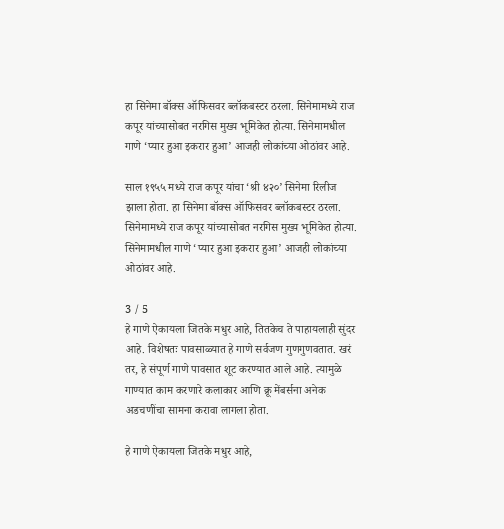हा सिनेमा बॉक्स ऑफिसवर ब्लॉकबस्टर ठरला. सिनेमामध्ये राज कपूर यांच्यासोबत नरगिस मुख्य भूमिकेत होत्या. सिनेमामधील गाणे ‘प्यार हुआ इकरार हुआ’ आजही लोकांच्या ओठांवर आहे.

साल १९५५ मध्ये राज कपूर यांचा ‘श्री ४२०’ सिनेमा रिलीज झाला होता. हा सिनेमा बॉक्स ऑफिसवर ब्लॉकबस्टर ठरला. सिनेमामध्ये राज कपूर यांच्यासोबत नरगिस मुख्य भूमिकेत होत्या. सिनेमामधील गाणे ‘प्यार हुआ इकरार हुआ’ आजही लोकांच्या ओठांवर आहे.

3 / 5
हे गाणे ऐकायला जितके मधुर आहे, तितकेच ते पाहायलाही सुंदर आहे. विशेषतः पावसाळ्यात हे गाणे सर्वजण गुणगुणवतात. खरं तर, हे संपूर्ण गाणे पावसात शूट करण्यात आले आहे. त्यामुळे गाण्यात काम करणारे कलाकार आणि क्रू मेंबर्सना अनेक अडचणींचा सामना करावा लागला होता.

हे गाणे ऐकायला जितके मधुर आहे,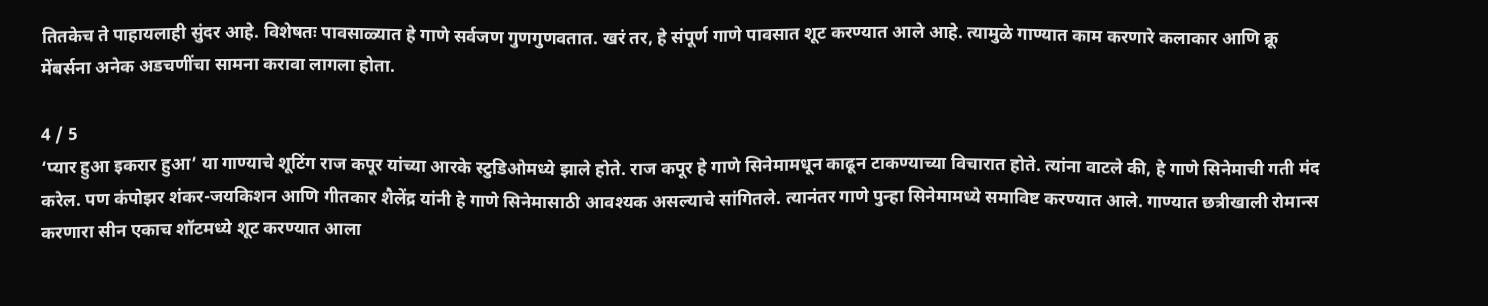तितकेच ते पाहायलाही सुंदर आहे. विशेषतः पावसाळ्यात हे गाणे सर्वजण गुणगुणवतात. खरं तर, हे संपूर्ण गाणे पावसात शूट करण्यात आले आहे. त्यामुळे गाण्यात काम करणारे कलाकार आणि क्रू मेंबर्सना अनेक अडचणींचा सामना करावा लागला होता.

4 / 5
‘प्यार हुआ इकरार हुआ’ या गाण्याचे शूटिंग राज कपूर यांच्या आरके स्टुडिओमध्ये झाले होते. राज कपूर हे गाणे सिनेमामधून काढून टाकण्याच्या विचारात होते. त्यांना वाटले की, हे गाणे सिनेमाची गती मंद करेल. पण कंपोझर शंकर-जयकिशन आणि गीतकार शैलेंद्र यांनी हे गाणे सिनेमासाठी आवश्यक असल्याचे सांगितले. त्यानंतर गाणे पुन्हा सिनेमामध्ये समाविष्ट करण्यात आले. गाण्यात छत्रीखाली रोमान्स करणारा सीन एकाच शॉटमध्ये शूट करण्यात आला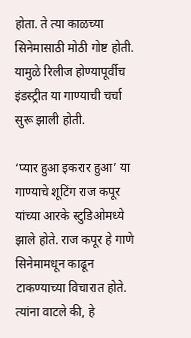होता. ते त्या काळच्या सिनेमासाठी मोठी गोष्ट होती. यामुळे रिलीज होण्यापूर्वीच इंडस्ट्रीत या गाण्याची चर्चा सुरू झाली होती.

‘प्यार हुआ इकरार हुआ’ या गाण्याचे शूटिंग राज कपूर यांच्या आरके स्टुडिओमध्ये झाले होते. राज कपूर हे गाणे सिनेमामधून काढून टाकण्याच्या विचारात होते. त्यांना वाटले की, हे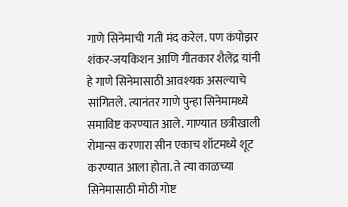गाणे सिनेमाची गती मंद करेल. पण कंपोझर शंकर-जयकिशन आणि गीतकार शैलेंद्र यांनी हे गाणे सिनेमासाठी आवश्यक असल्याचे सांगितले. त्यानंतर गाणे पुन्हा सिनेमामध्ये समाविष्ट करण्यात आले. गाण्यात छत्रीखाली रोमान्स करणारा सीन एकाच शॉटमध्ये शूट करण्यात आला होता. ते त्या काळच्या सिनेमासाठी मोठी गोष्ट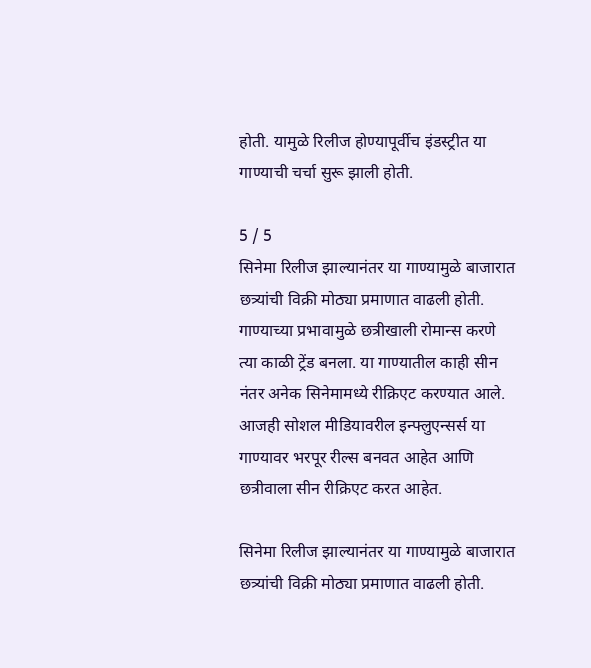होती. यामुळे रिलीज होण्यापूर्वीच इंडस्ट्रीत या गाण्याची चर्चा सुरू झाली होती.

5 / 5
सिनेमा रिलीज झाल्यानंतर या गाण्यामुळे बाजारात छत्र्यांची विक्री मोठ्या प्रमाणात वाढली होती. गाण्याच्या प्रभावामुळे छत्रीखाली रोमान्स करणे त्या काळी ट्रेंड बनला. या गाण्यातील काही सीन नंतर अनेक सिनेमामध्ये रीक्रिएट करण्यात आले. आजही सोशल मीडियावरील इन्फ्लुएन्सर्स या गाण्यावर भरपूर रील्स बनवत आहेत आणि छत्रीवाला सीन रीक्रिएट करत आहेत.

सिनेमा रिलीज झाल्यानंतर या गाण्यामुळे बाजारात छत्र्यांची विक्री मोठ्या प्रमाणात वाढली होती.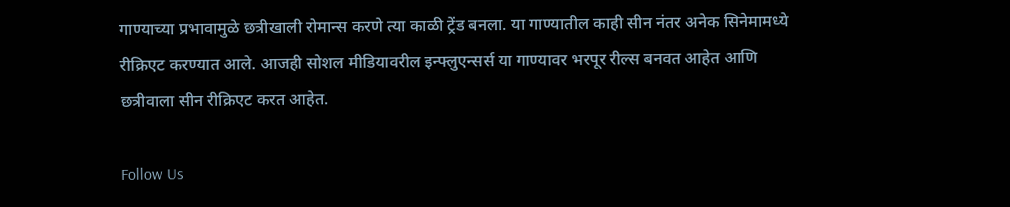गाण्याच्या प्रभावामुळे छत्रीखाली रोमान्स करणे त्या काळी ट्रेंड बनला. या गाण्यातील काही सीन नंतर अनेक सिनेमामध्ये रीक्रिएट करण्यात आले. आजही सोशल मीडियावरील इन्फ्लुएन्सर्स या गाण्यावर भरपूर रील्स बनवत आहेत आणि छत्रीवाला सीन रीक्रिएट करत आहेत.

Follow Us